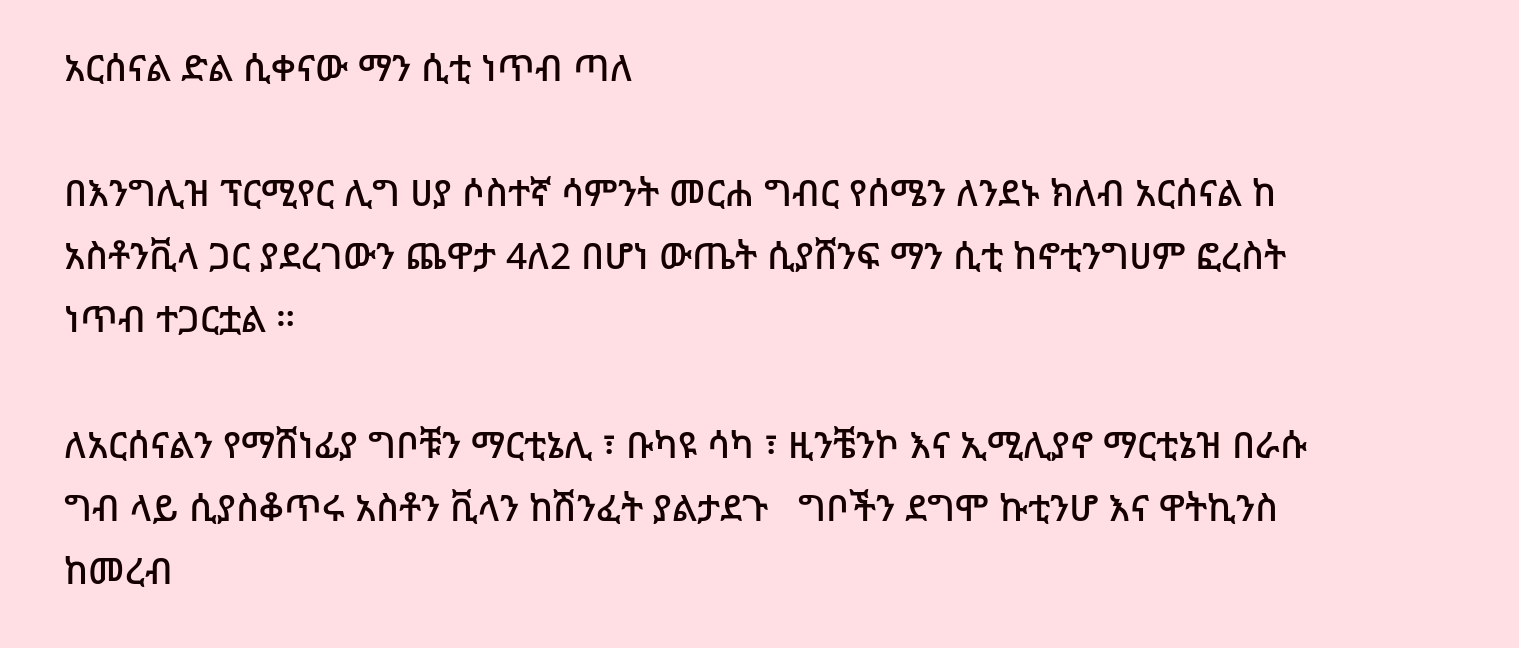አርሰናል ድል ሲቀናው ማን ሲቲ ነጥብ ጣለ

በእንግሊዝ ፕርሚየር ሊግ ሀያ ሶስተኛ ሳምንት መርሐ ግብር የሰሜን ለንደኑ ክለብ አርሰናል ከ አስቶንቪላ ጋር ያደረገውን ጨዋታ 4ለ2 በሆነ ውጤት ሲያሸንፍ ማን ሲቲ ከኖቲንግሀም ፎረስት ነጥብ ተጋርቷል ።

ለአርሰናልን የማሸነፊያ ግቦቹን ማርቲኔሊ ፣ ቡካዩ ሳካ ፣ ዚንቼንኮ እና ኢሚሊያኖ ማርቲኔዝ በራሱ ግብ ላይ ሲያስቆጥሩ አስቶን ቪላን ከሽንፈት ያልታደጉ   ግቦችን ደግሞ ኩቲንሆ እና ዋትኪንስ ከመረብ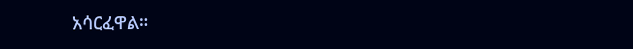አሳርፈዋል።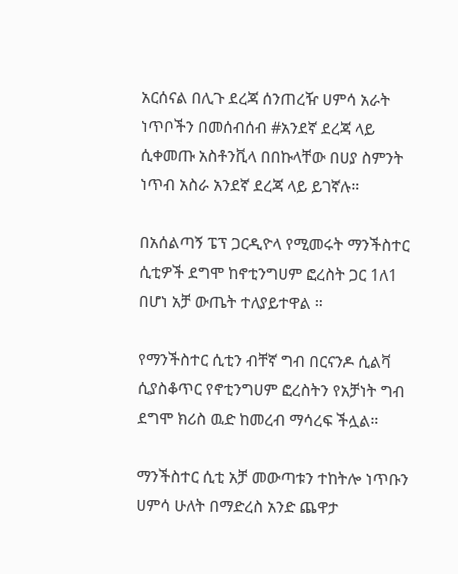አርሰናል በሊጉ ደረጃ ሰንጠረዥ ሀምሳ አራት ነጥቦችን በመሰብሰብ #አንደኛ ደረጃ ላይ ሲቀመጡ አስቶንቪላ በበኩላቸው በሀያ ስምንት ነጥብ አስራ አንደኛ ደረጃ ላይ ይገኛሉ።

በአሰልጣኝ ፔፕ ጋርዲዮላ የሚመሩት ማንችስተር ሲቲዎች ደግሞ ከኖቲንግሀም ፎረስት ጋር 1ለ1 በሆነ አቻ ውጤት ተለያይተዋል ።

የማንችስተር ሲቲን ብቸኛ ግብ በርናንዶ ሲልቫ ሲያስቆጥር የኖቲንግሀም ፎረስትን የአቻነት ግብ ደግሞ ክሪስ ዉድ ከመረብ ማሳረፍ ችሏል።

ማንችስተር ሲቲ አቻ መውጣቱን ተከትሎ ነጥቡን ሀምሳ ሁለት በማድረስ አንድ ጨዋታ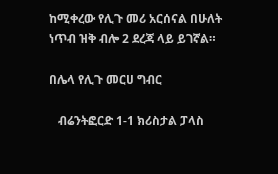ከሚቀረው የሊጉ መሪ አርሰናል በሁለት ነጥብ ዝቅ ብሎ 2 ደረጃ ላይ ይገኛል።

በሌላ የሊጉ መርሀ ግብር

   ብሬንትፎርድ 1-1 ክሪስታል ፓላስ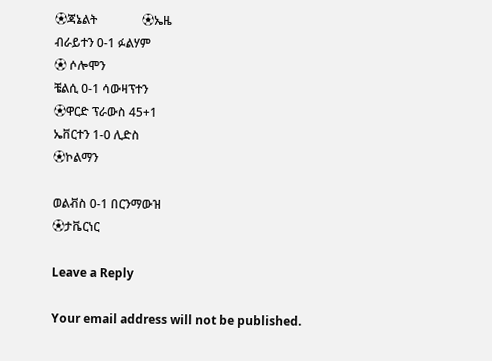⚽ጃኔልት               ⚽ኤዜ
ብራይተን 0-1 ፉልሃም
⚽ ሶሎሞን
ቼልሲ 0-1 ሳውዛፕተን
⚽ዋርድ ፕራውስ 45+1
ኤቨርተን 1-0 ሊድስ
⚽ኮልማን

ወልቭስ 0-1 በርንማውዝ
⚽ታቬርነር

Leave a Reply

Your email address will not be published.